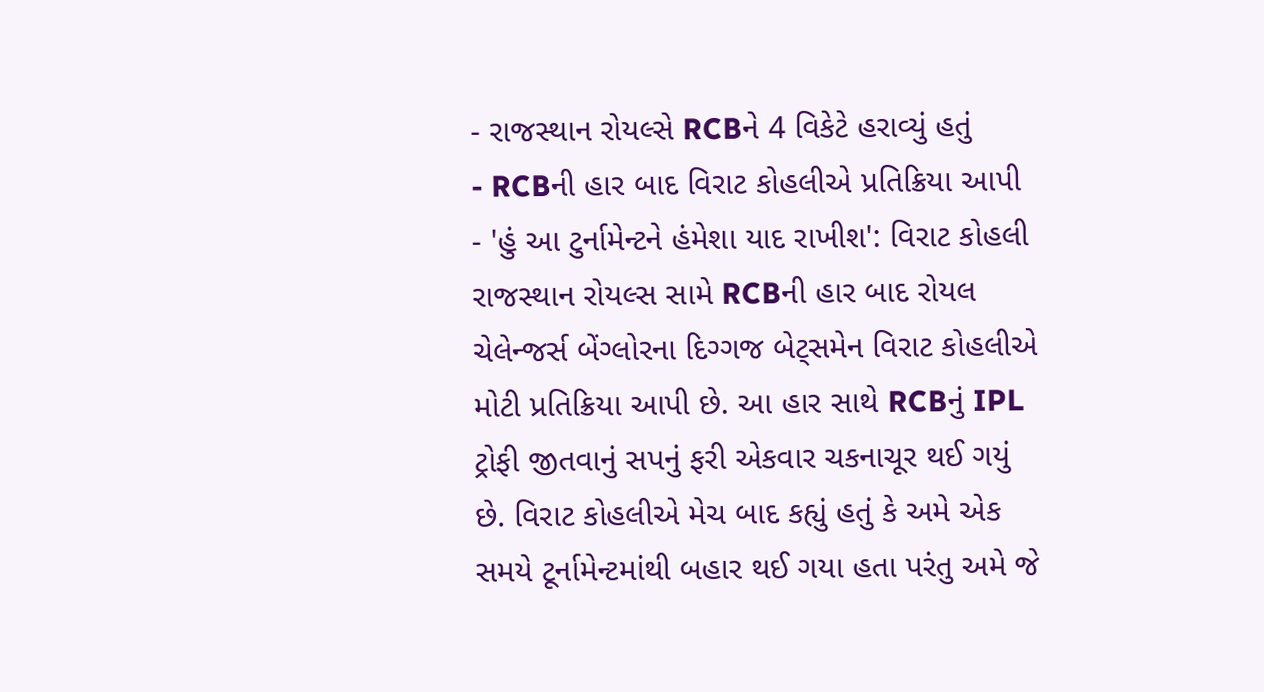- રાજસ્થાન રોયલ્સે RCBને 4 વિકેટે હરાવ્યું હતું
- RCBની હાર બાદ વિરાટ કોહલીએ પ્રતિક્રિયા આપી
- 'હું આ ટુર્નામેન્ટને હંમેશા યાદ રાખીશ': વિરાટ કોહલી
રાજસ્થાન રોયલ્સ સામે RCBની હાર બાદ રોયલ ચેલેન્જર્સ બેંગ્લોરના દિગ્ગજ બેટ્સમેન વિરાટ કોહલીએ મોટી પ્રતિક્રિયા આપી છે. આ હાર સાથે RCBનું IPL ટ્રોફી જીતવાનું સપનું ફરી એકવાર ચકનાચૂર થઈ ગયું છે. વિરાટ કોહલીએ મેચ બાદ કહ્યું હતું કે અમે એક સમયે ટૂર્નામેન્ટમાંથી બહાર થઈ ગયા હતા પરંતુ અમે જે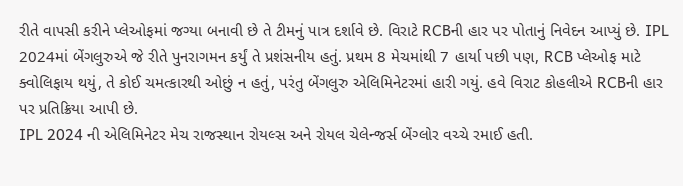રીતે વાપસી કરીને પ્લેઓફમાં જગ્યા બનાવી છે તે ટીમનું પાત્ર દર્શાવે છે. વિરાટે RCBની હાર પર પોતાનું નિવેદન આપ્યું છે. IPL 2024માં બેંગલુરુએ જે રીતે પુનરાગમન કર્યું તે પ્રશંસનીય હતું. પ્રથમ 8 મેચમાંથી 7 હાર્યા પછી પણ, RCB પ્લેઓફ માટે ક્વોલિફાય થયું, તે કોઈ ચમત્કારથી ઓછું ન હતું, પરંતુ બેંગલુરુ એલિમિનેટરમાં હારી ગયું. હવે વિરાટ કોહલીએ RCBની હાર પર પ્રતિક્રિયા આપી છે.
IPL 2024 ની એલિમિનેટર મેચ રાજસ્થાન રોયલ્સ અને રોયલ ચેલેન્જર્સ બેંગ્લોર વચ્ચે રમાઈ હતી.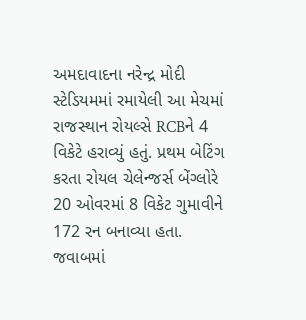અમદાવાદના નરેન્દ્ર મોદી સ્ટેડિયમમાં રમાયેલી આ મેચમાં રાજસ્થાન રોયલ્સે RCBને 4 વિકેટે હરાવ્યું હતું. પ્રથમ બેટિંગ કરતા રોયલ ચેલેન્જર્સ બેંગ્લોરે 20 ઓવરમાં 8 વિકેટ ગુમાવીને 172 રન બનાવ્યા હતા. જવાબમાં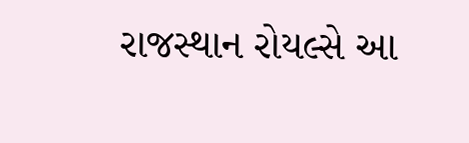રાજસ્થાન રોયલ્સે આ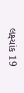લક્ષ્યાંક 19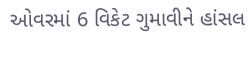ઓવરમાં 6 વિકેટ ગુમાવીને હાંસલ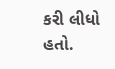કરી લીધો હતો.